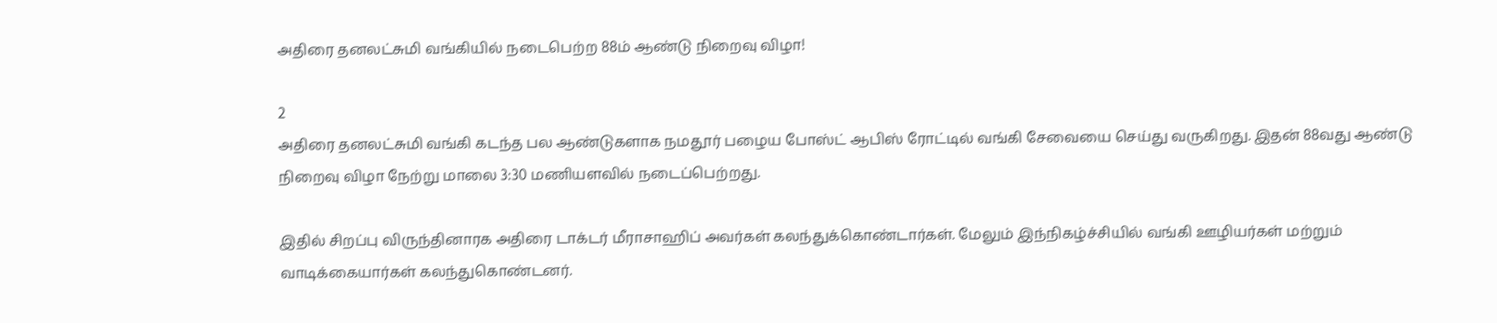அதிரை தனலட்சுமி வங்கியில் நடைபெற்ற 88ம் ஆண்டு நிறைவு விழா!

2
அதிரை தனலட்சுமி வங்கி கடந்த பல ஆண்டுகளாக நமதூர் பழைய போஸ்ட் ஆபிஸ் ரோட்டில் வங்கி சேவையை செய்து வருகிறது. இதன் 88வது ஆண்டு நிறைவு விழா நேற்று மாலை 3:30 மணியளவில் நடைப்பெற்றது.

இதில் சிறப்பு விருந்தினாரக அதிரை டாக்டர் மீராசாஹிப் அவர்கள் கலந்துக்கொண்டார்கள். மேலும் இந்நிகழ்ச்சியில் வங்கி ஊழியர்கள் மற்றும் வாடிக்கையார்கள் கலந்துகொண்டனர்.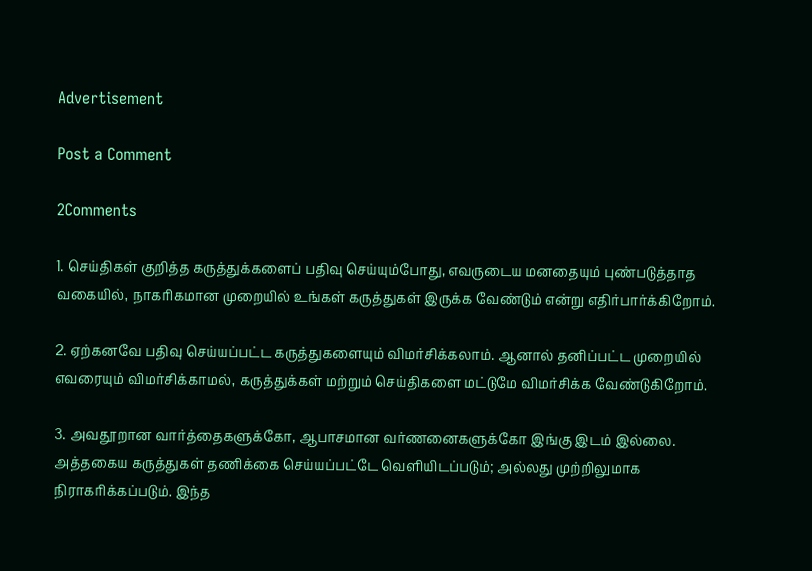Advertisement

Post a Comment

2Comments

1. செய்திகள் குறித்த கருத்துக்களைப் பதிவு செய்யும்போது, எவருடைய மனதையும் புண்படுத்தாத வகையில், நாகரிகமான முறையில் உங்கள் கருத்துகள் இருக்க வேண்டும் என்று எதிர்பார்க்கிறோம்.

2. ஏற்கனவே பதிவு செய்யப்பட்ட கருத்துகளையும் விமர்சிக்கலாம். ஆனால் தனிப்பட்ட முறையில் எவரையும் விமர்சிக்காமல், கருத்துக்கள் மற்றும் செய்திகளை மட்டுமே விமர்சிக்க வேண்டுகிறோம்.

3. அவதூறான வார்த்தைகளுக்கோ, ஆபாசமான வர்ணனைகளுக்கோ இங்கு இடம் இல்லை. அத்தகைய கருத்துகள் தணிக்கை செய்யப்பட்டே வெளியிடப்படும்; அல்லது முற்றிலுமாக நிராகரிக்கப்படும். இந்த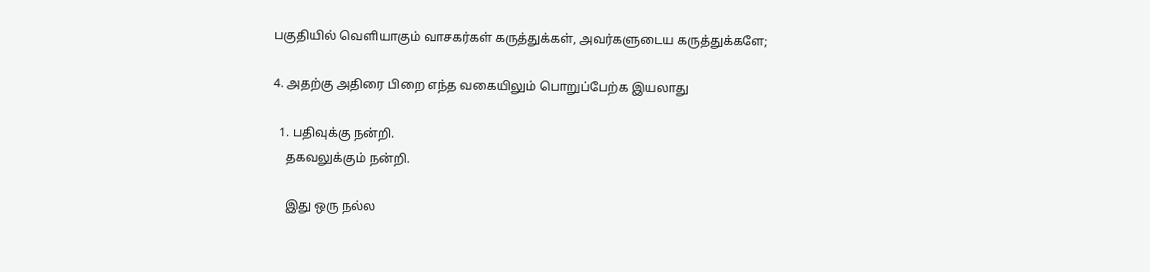பகுதியில் வெளியாகும் வாசகர்கள் கருத்துக்கள், அவர்களுடைய கருத்துக்களே;

4. அதற்கு அதிரை பிறை எந்த வகையிலும் பொறுப்பேற்க இயலாது

  1. பதிவுக்கு நன்றி.
    தகவலுக்கும் நன்றி.

    இது ஒரு நல்ல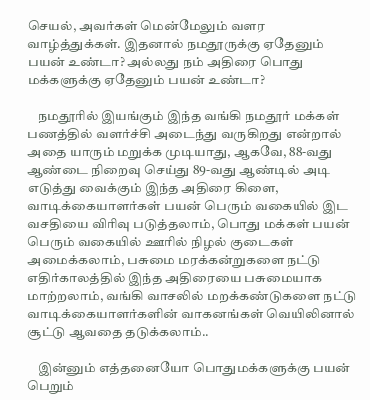செயல், அவர்கள் மென்மேலும் வளர வாழ்த்துக்கள். இதனால் நமதூருக்கு ஏதேனும் பயன் உண்டா? அல்லது நம் அதிரை பொது மக்களுக்கு ஏதேனும் பயன் உண்டா?

    நமதூரில் இயங்கும் இந்த வங்கி நமதூர் மக்கள் பணத்தில் வளர்ச்சி அடைந்து வருகிறது என்றால் அதை யாரும் மறுக்க முடியாது, ஆகவே, 88-வது ஆண்டை நிறைவு செய்து 89-வது ஆண்டில் அடி எடுத்து வைக்கும் இந்த அதிரை கிளை, வாடிக்கையாளர்கள் பயன் பெரும் வகையில் இட வசதியை விரிவு படுத்தலாம், பொது மக்கள் பயன் பெரும் வகையில் ஊரில் நிழல் குடைகள் அமைக்கலாம், பசுமை மரக்கன்றுகளை நட்டு எதிர்காலத்தில் இந்த அதிரையை பசுமையாக மாற்றலாம், வங்கி வாசலில் மறக்கண்டுகளை நட்டு வாடிக்கையாளர்களின் வாகனங்கள் வெயிலினால் சூட்டு ஆவதை தடுக்கலாம்..

    இன்னும் எத்தனையோ பொதுமக்களுக்கு பயன் பெறும்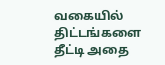வகையில் திட்டங்களை தீட்டி அதை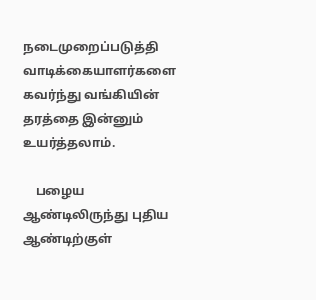நடைமுறைப்படுத்தி வாடிக்கையாளர்களை கவர்ந்து வங்கியின் தரத்தை இன்னும் உயர்த்தலாம்.

    பழைய ஆண்டிலிருந்து புதிய ஆண்டிற்குள்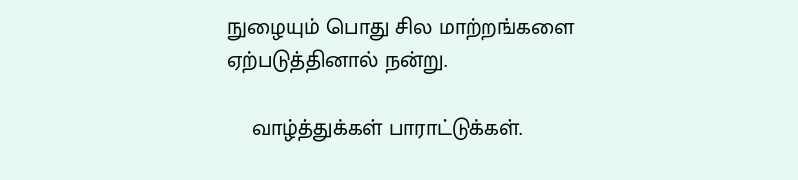நுழையும் பொது சில மாற்றங்களை ஏற்படுத்தினால் நன்று.

    வாழ்த்துக்கள் பாராட்டுக்கள்.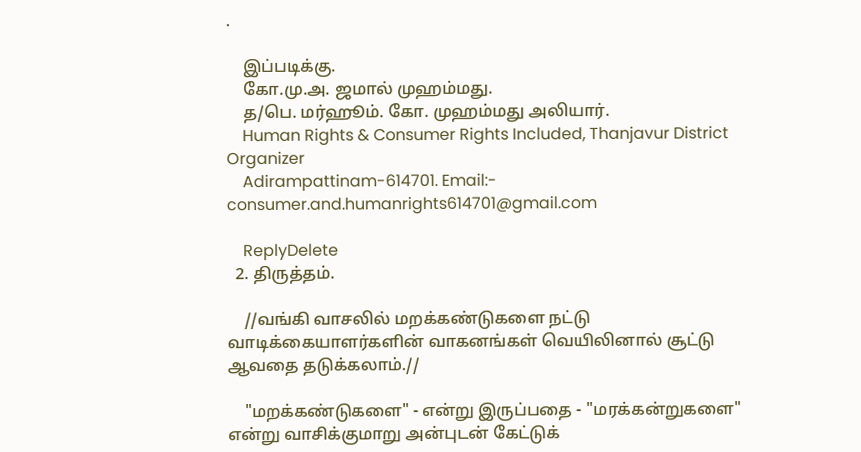.

    இப்படிக்கு.
    கோ.மு.அ. ஜமால் முஹம்மது.
    த/பெ. மர்ஹூம். கோ. முஹம்மது அலியார்.
    Human Rights & Consumer Rights Included, Thanjavur District Organizer
    Adirampattinam-614701. Email:- consumer.and.humanrights614701@gmail.com

    ReplyDelete
  2. திருத்தம்.

    //வங்கி வாசலில் மறக்கண்டுகளை நட்டு வாடிக்கையாளர்களின் வாகனங்கள் வெயிலினால் சூட்டு ஆவதை தடுக்கலாம்.//

    "மறக்கண்டுகளை" - என்று இருப்பதை - "மரக்கன்றுகளை" என்று வாசிக்குமாறு அன்புடன் கேட்டுக்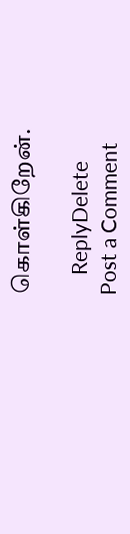கொள்கிறேன்.

    ReplyDelete
Post a Comment